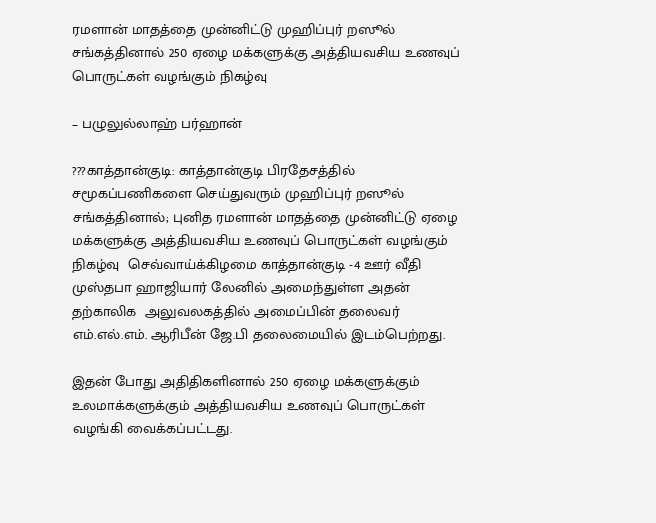ரமளான் மாதத்தை முன்னிட்டு முஹிப்புர் றஸூல் சங்கத்தினால் 250 ஏழை மக்களுக்கு அத்தியவசிய உணவுப் பொருட்கள் வழங்கும் நிகழ்வு

– பழுலுல்லாஹ் பர்ஹான்

???காத்தான்குடி: காத்தான்குடி பிரதேசத்தில் சமூகப்பணிகளை செய்துவரும் முஹிப்புர் றஸூல் சங்கத்தினால்; புனித ரமளான் மாதத்தை முன்னிட்டு ஏழை மக்களுக்கு அத்தியவசிய உணவுப் பொருட்கள் வழங்கும் நிகழ்வு  செவ்வாய்க்கிழமை காத்தான்குடி -4 ஊர் வீதி முஸ்தபா ஹாஜியார் லேனில் அமைந்துள்ள அதன் தற்காலிக  அலுவலகத்தில் அமைப்பின் தலைவர் எம்.எல்.எம். ஆரிபீன் ஜே.பி தலைமையில் இடம்பெற்றது.

இதன் போது அதிதிகளினால் 250 ஏழை மக்களுக்கும் உலமாக்களுக்கும் அத்தியவசிய உணவுப் பொருட்கள் வழங்கி வைக்கப்பட்டது.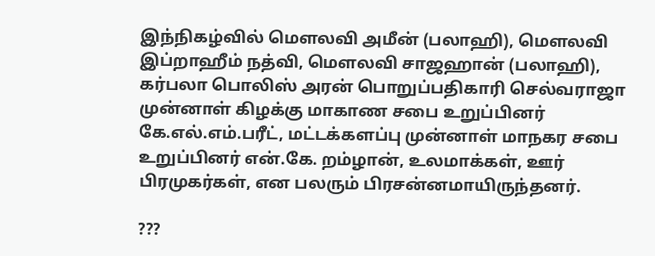இந்நிகழ்வில் மௌலவி அமீன் (பலாஹி), மௌலவி இப்றாஹீம் நத்வி, மௌலவி சாஜஹான் (பலாஹி), கர்பலா பொலிஸ் அரன் பொறுப்பதிகாரி செல்வராஜா  முன்னாள் கிழக்கு மாகாண சபை உறுப்பினர் கே.எல்.எம்.பரீட், மட்டக்களப்பு முன்னாள் மாநகர சபை உறுப்பினர் என்.கே. றம்ழான், உலமாக்கள், ஊர் பிரமுகர்கள், என பலரும் பிரசன்னமாயிருந்தனர்.

???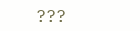???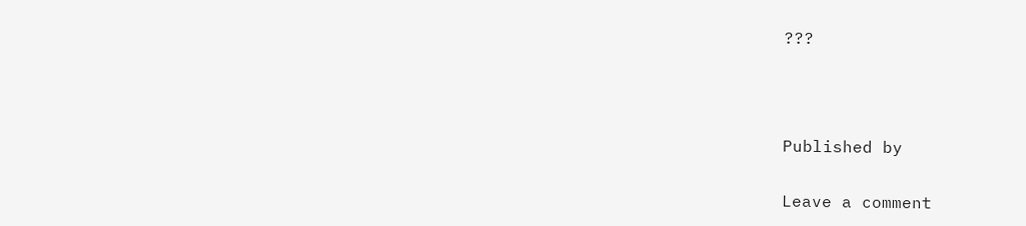???



Published by

Leave a comment